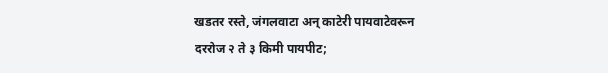खडतर रस्ते, जंगलवाटा अन् काटेरी पायवाटेवरून दररोज २ ते ३ किमी पायपीट;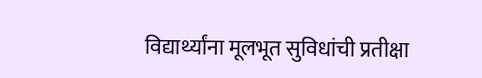विद्यार्थ्यांना मूलभूत सुविधांची प्रतीक्षा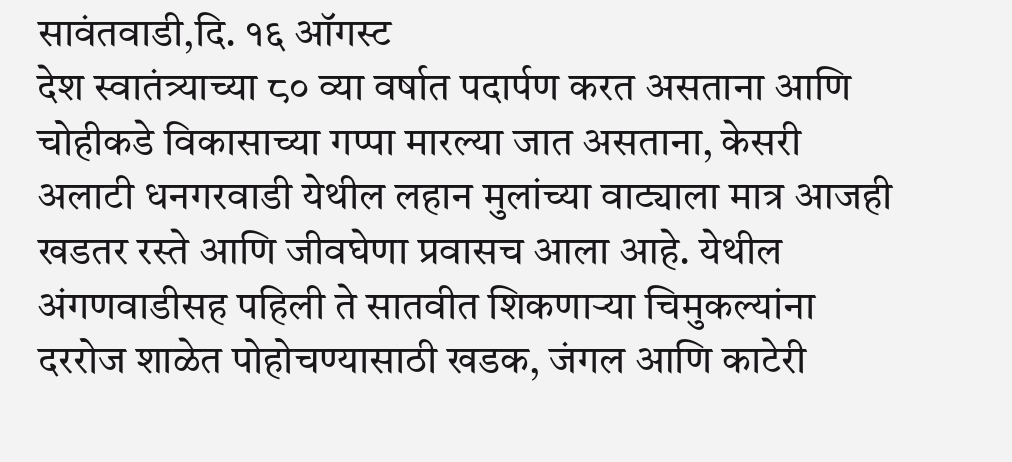सावंतवाडी,दि. १६ ऑगस्ट
देश स्वातंत्र्याच्या ८० व्या वर्षात पदार्पण करत असताना आणि चोहीकडे विकासाच्या गप्पा मारल्या जात असताना, केसरी अलाटी धनगरवाडी येथील लहान मुलांच्या वाट्याला मात्र आजही खडतर रस्ते आणि जीवघेणा प्रवासच आला आहे. येथील अंगणवाडीसह पहिली ते सातवीत शिकणाऱ्या चिमुकल्यांना दररोज शाळेत पोहोचण्यासाठी खडक, जंगल आणि काटेरी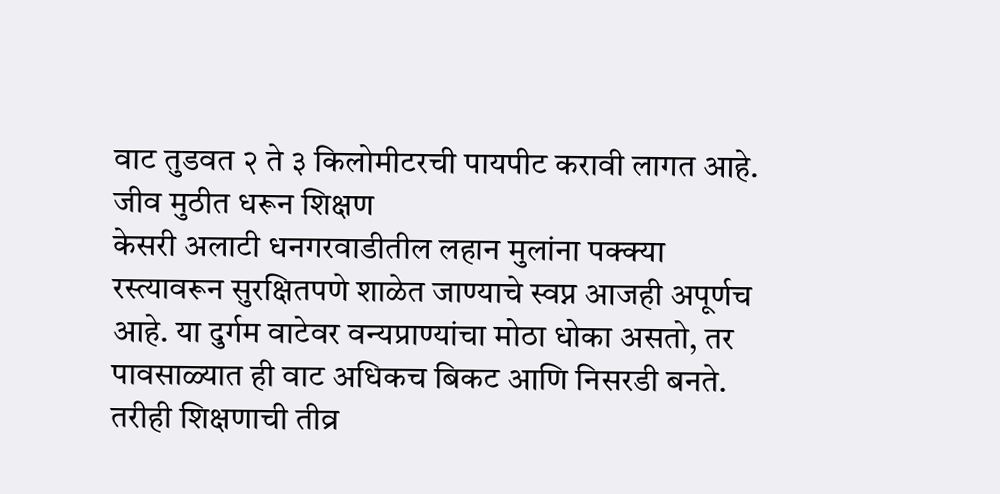वाट तुडवत २ ते ३ किलोमीटरची पायपीट करावी लागत आहे.
जीव मुठीत धरून शिक्षण
केसरी अलाटी धनगरवाडीतील लहान मुलांना पक्क्या रस्त्यावरून सुरक्षितपणे शाळेत जाण्याचे स्वप्न आजही अपूर्णच आहे. या दुर्गम वाटेवर वन्यप्राण्यांचा मोठा धोका असतो, तर पावसाळ्यात ही वाट अधिकच बिकट आणि निसरडी बनते. तरीही शिक्षणाची तीव्र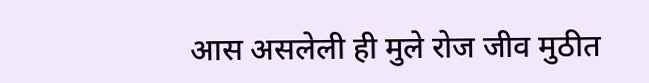आस असलेली ही मुले रोज जीव मुठीत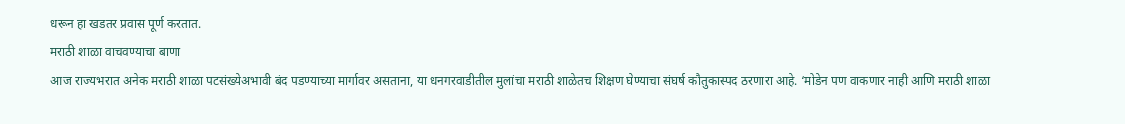धरून हा खडतर प्रवास पूर्ण करतात.
मराठी शाळा वाचवण्याचा बाणा
आज राज्यभरात अनेक मराठी शाळा पटसंख्येअभावी बंद पडण्याच्या मार्गावर असताना, या धनगरवाडीतील मुलांचा मराठी शाळेतच शिक्षण घेण्याचा संघर्ष कौतुकास्पद ठरणारा आहे. ‘मोडेन पण वाकणार नाही आणि मराठी शाळा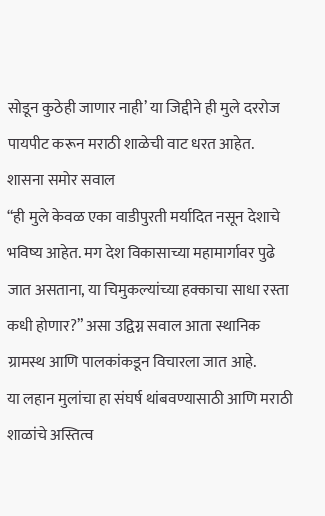सोडून कुठेही जाणार नाही’ या जिद्दीने ही मुले दररोज पायपीट करून मराठी शाळेची वाट धरत आहेत.
शासना समोर सवाल
“ही मुले केवळ एका वाडीपुरती मर्यादित नसून देशाचे भविष्य आहेत. मग देश विकासाच्या महामार्गावर पुढे जात असताना, या चिमुकल्यांच्या हक्काचा साधा रस्ता कधी होणार?” असा उद्विग्न सवाल आता स्थानिक ग्रामस्थ आणि पालकांकडून विचारला जात आहे.
या लहान मुलांचा हा संघर्ष थांबवण्यासाठी आणि मराठी शाळांचे अस्तित्व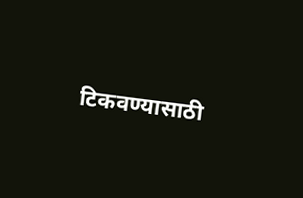टिकवण्यासाठी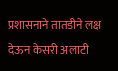प्रशासनाने तातडीने लक्ष देऊन केसरी अलाटी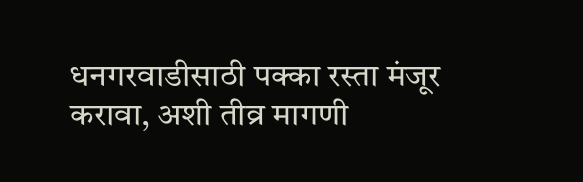धनगरवाडीसाठी पक्का रस्ता मंजूर करावा, अशी तीव्र मागणी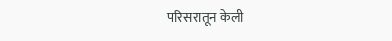परिसरातून केली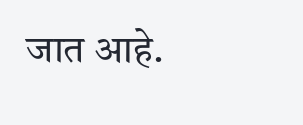जात आहे.